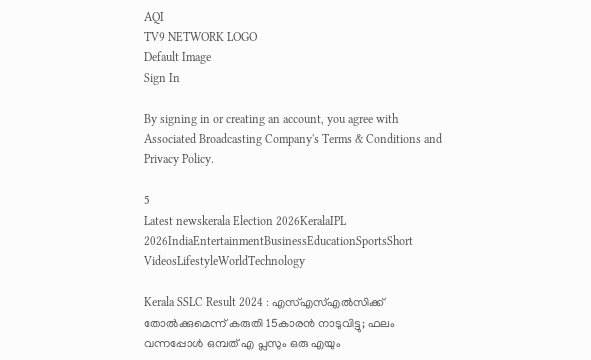AQI
TV9 NETWORK LOGO
Default Image
Sign In

By signing in or creating an account, you agree with Associated Broadcasting Company's Terms & Conditions and Privacy Policy.

5
Latest newskerala Election 2026KeralaIPL 2026IndiaEntertainmentBusinessEducationSportsShort VideosLifestyleWorldTechnology

Kerala SSLC Result 2024 : എസ്എസ്എൽസിക്ക് തോൽക്കുമെന്ന് കരുതി 15കാരൻ നാടുവിട്ടു; ഫലം വന്നപ്പോൾ ഒമ്പത് എ പ്ലസും ഒരു എയും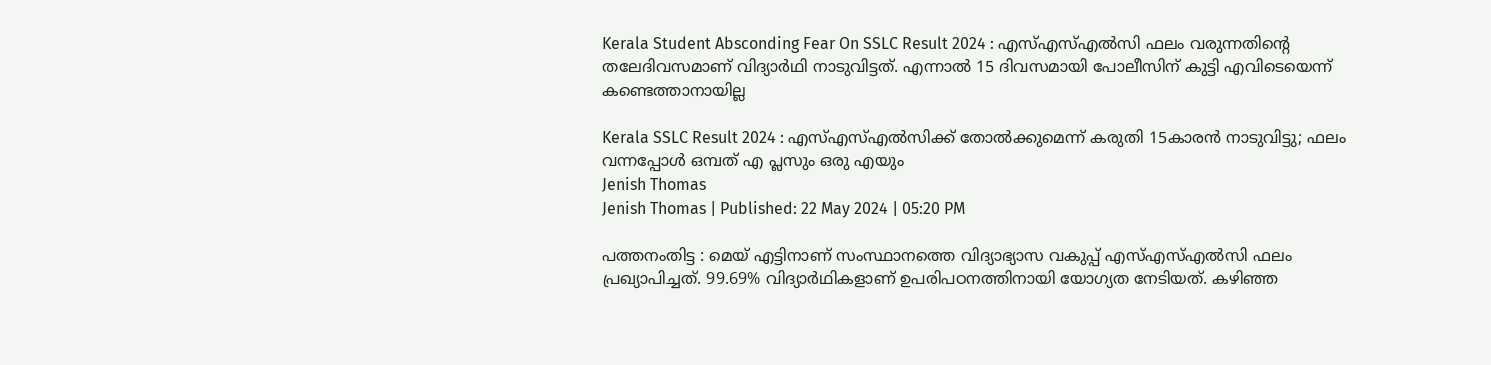Kerala Student Absconding Fear On SSLC Result 2024 : എസ്എസ്എൽസി ഫലം വരുന്നതിൻ്റെ തലേദിവസമാണ് വിദ്യാർഥി നാടുവിട്ടത്. എന്നാൽ 15 ദിവസമായി പോലീസിന് കുട്ടി എവിടെയെന്ന് കണ്ടെത്താനായില്ല

Kerala SSLC Result 2024 : എസ്എസ്എൽസിക്ക് തോൽക്കുമെന്ന് കരുതി 15കാരൻ നാടുവിട്ടു; ഫലം വന്നപ്പോൾ ഒമ്പത് എ പ്ലസും ഒരു എയും
Jenish Thomas
Jenish Thomas | Published: 22 May 2024 | 05:20 PM

പത്തനംതിട്ട : മെയ് എട്ടിനാണ് സംസ്ഥാനത്തെ വിദ്യാഭ്യാസ വകുപ്പ് എസ്എസ്എൽസി ഫലം പ്രഖ്യാപിച്ചത്. 99.69% വിദ്യാർഥികളാണ് ഉപരിപഠനത്തിനായി യോഗ്യത നേടിയത്. കഴിഞ്ഞ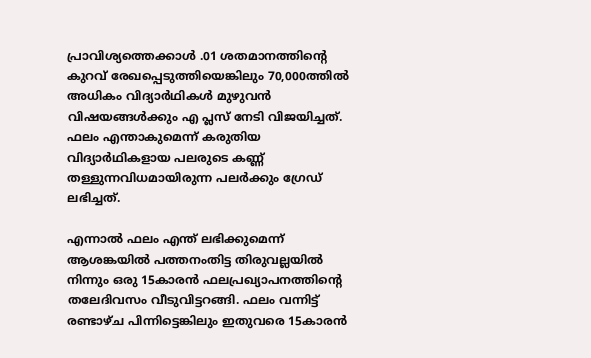പ്രാവിശ്യത്തെക്കാൾ .01 ശതമാനത്തിൻ്റെ കുറവ് രേഖപ്പെടുത്തിയെങ്കിലും 70,000ത്തിൽ അധികം വിദ്യാർഥികൾ മുഴുവൻ വിഷയങ്ങൾക്കും എ പ്ലസ് നേടി വിജയിച്ചത്. ഫലം എന്താകുമെന്ന് കരുതിയ വിദ്യാർഥികളായ പലരുടെ കണ്ണ് തള്ളുന്നവിധമായിരുന്ന പലർക്കും ഗ്രേഡ് ലഭിച്ചത്.

എന്നാൽ ഫലം എന്ത് ലഭിക്കുമെന്ന് ആശങ്കയിൽ പത്തനംതിട്ട തിരുവല്ലയിൽ നിന്നും ഒരു 15കാരൻ ഫലപ്രഖ്യാപനത്തിൻ്റെ തലേദിവസം വീടുവിട്ടറങ്ങി. ഫലം വന്നിട്ട് രണ്ടാഴ്ച പിന്നിട്ടെങ്കിലും ഇതുവരെ 15കാരൻ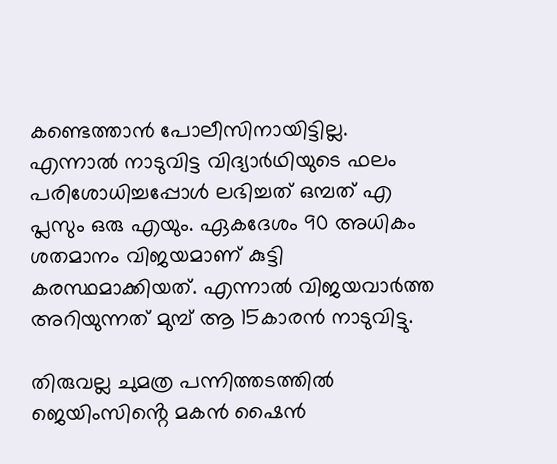കണ്ടെത്താൻ പോലീസിനായിട്ടില്ല. എന്നാൽ നാടുവിട്ട വിദ്യാർഥിയുടെ ഫലം പരിശോധിച്ചപ്പോൾ ലഭിച്ചത് ഒമ്പത് എ പ്ലസും ഒരു എയും. ഏകദേശം 90 അധികം ശതമാനം വിജയമാണ് കുട്ടി കരസ്ഥമാക്കിയത്. എന്നാൽ വിജയവാർത്ത അറിയുന്നത് മുമ്പ് ആ 15കാരൻ നാടുവിട്ടു.

തിരുവല്ല ചുമത്ര പന്നിത്തടത്തിൽ ജെയിംസിൻ്റെ മകൻ ഷൈൻ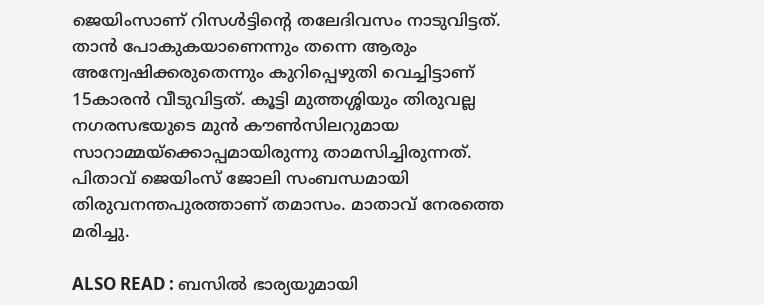ജെയിംസാണ് റിസൾട്ടിൻ്റെ തലേദിവസം നാടുവിട്ടത്. താൻ പോകുകയാണെന്നും തന്നെ ആരും അന്വേഷിക്കരുതെന്നും കുറിപ്പെഴുതി വെച്ചിട്ടാണ് 15കാരൻ വീടുവിട്ടത്. കൂട്ടി മുത്തശ്ശിയും തിരുവല്ല നഗരസഭയുടെ മുൻ കൗൺസിലറുമായ സാറാമ്മയ്ക്കൊപ്പമായിരുന്നു താമസിച്ചിരുന്നത്. പിതാവ് ജെയിംസ് ജോലി സംബന്ധമായി തിരുവനന്തപുരത്താണ് തമാസം. മാതാവ് നേരത്തെ മരിച്ചു.

ALSO READ : ബസിൽ ഭാര്യയുമായി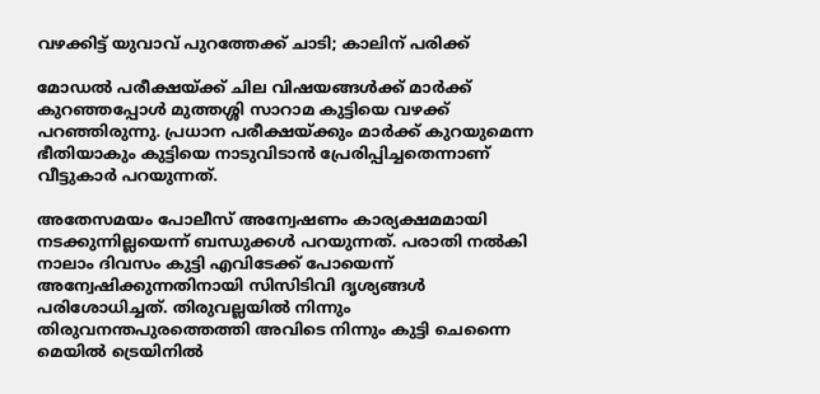വഴക്കിട്ട് യുവാവ് പുറത്തേക്ക് ചാടി; കാലിന് പരിക്ക്

മോഡൽ പരീക്ഷയ്ക്ക് ചില വിഷയങ്ങൾക്ക് മാർക്ക് കുറഞ്ഞപ്പോൾ മുത്തശ്ശി സാറാമ കുട്ടിയെ വഴക്ക് പറഞ്ഞിരുന്നു. പ്രധാന പരീക്ഷയ്ക്കും മാർക്ക് കുറയുമെന്ന ഭീതിയാകും കുട്ടിയെ നാടുവിടാൻ പ്രേരിപ്പിച്ചതെന്നാണ് വീട്ടുകാർ പറയുന്നത്.

അതേസമയം പോലീസ് അന്വേഷണം കാര്യക്ഷമമായി നടക്കുന്നില്ലയെന്ന് ബന്ധുക്കൾ പറയുന്നത്. പരാതി നൽകി നാലാം ദിവസം കുട്ടി എവിടേക്ക് പോയെന്ന് അന്വേഷിക്കുന്നതിനായി സിസിടിവി ദൃശ്യങ്ങൾ പരിശോധിച്ചത്. തിരുവല്ലയിൽ നിന്നും തിരുവനന്തപുരത്തെത്തി അവിടെ നിന്നും കുട്ടി ചെന്നൈ മെയിൽ ട്രെയിനിൽ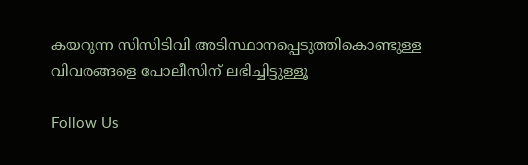കയറുന്ന സിസിടിവി അടിസ്ഥാനപ്പെടുത്തികൊണ്ടുള്ള വിവരങ്ങളെ പോലീസിന് ലഭിച്ചിട്ടുള്ളൂ

Follow Us